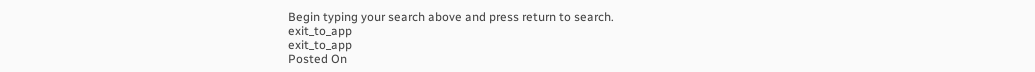Begin typing your search above and press return to search.
exit_to_app
exit_to_app
Posted On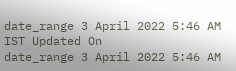date_range 3 April 2022 5:46 AM IST Updated On
date_range 3 April 2022 5:46 AM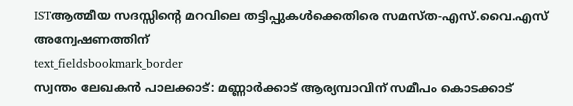ISTആത്മീയ സദസ്സിന്റെ മറവിലെ തട്ടിപ്പുകൾക്കെതിരെ സമസ്ത-എസ്.വൈ.എസ് അന്വേഷണത്തിന്
text_fieldsbookmark_border
സ്വന്തം ലേഖകൻ പാലക്കാട്: മണ്ണാർക്കാട് ആര്യമ്പാവിന് സമീപം കൊടക്കാട്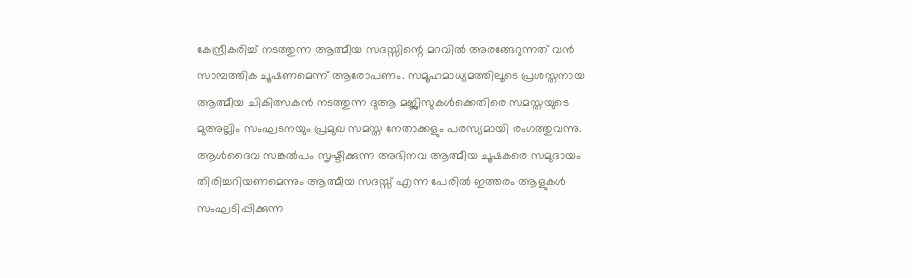കേന്ദ്രീകരിച്ച് നടത്തുന്ന ആത്മീയ സദസ്സിന്റെ മറവിൽ അരങ്ങേറുന്നത് വൻ സാമ്പത്തിക ചൂഷണമെന്ന് ആരോപണം. സമൂഹമാധ്യമത്തിലൂടെ പ്രശസ്തനായ ആത്മീയ ചികിത്സകൻ നടത്തുന്ന ദുആ മജ്ലിസുകൾക്കെതിരെ സമസ്തയുടെ മുഅല്ലിം സംഘടനയും പ്രമുഖ സമസ്ത നേതാക്കളും പരസ്യമായി രംഗത്തുവന്നു. ആൾദൈവ സങ്കൽപം സൃഷ്ടിക്കുന്ന അഭിനവ ആത്മീയ ചൂഷകരെ സമുദായം തിരിച്ചറിയണമെന്നും ആത്മീയ സദസ്സ് എന്ന പേരിൽ ഇത്തരം ആളുകൾ സംഘടിപ്പിക്കുന്ന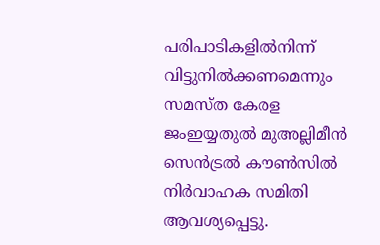പരിപാടികളിൽനിന്ന് വിട്ടുനിൽക്കണമെന്നും സമസ്ത കേരള ജംഇയ്യതുൽ മുഅല്ലിമീൻ സെൻട്രൽ കൗൺസിൽ നിർവാഹക സമിതി ആവശ്യപ്പെട്ടു.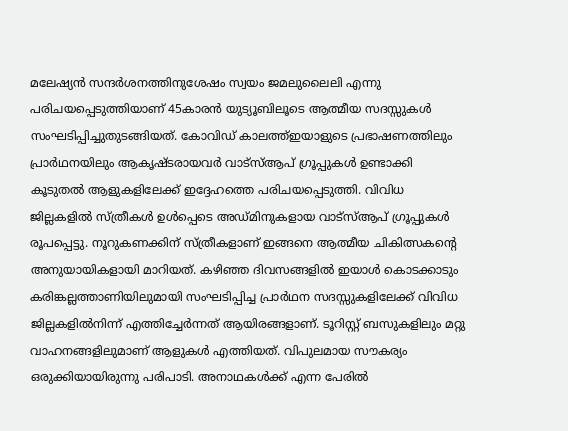മലേഷ്യൻ സന്ദർശനത്തിനുശേഷം സ്വയം ജമലുലൈലി എന്നു പരിചയപ്പെടുത്തിയാണ് 45കാരൻ യുട്യൂബിലൂടെ ആത്മീയ സദസ്സുകൾ സംഘടിപ്പിച്ചുതുടങ്ങിയത്. കോവിഡ് കാലത്ത്ഇയാളുടെ പ്രഭാഷണത്തിലും പ്രാർഥനയിലും ആകൃഷ്ടരായവർ വാട്സ്ആപ് ഗ്രൂപ്പുകൾ ഉണ്ടാക്കി കൂടുതൽ ആളുകളിലേക്ക് ഇദ്ദേഹത്തെ പരിചയപ്പെടുത്തി. വിവിധ ജില്ലകളിൽ സ്ത്രീകൾ ഉൾപ്പെടെ അഡ്മിനുകളായ വാട്സ്ആപ് ഗ്രൂപ്പുകൾ രൂപപ്പെട്ടു. നൂറുകണക്കിന് സ്ത്രീകളാണ് ഇങ്ങനെ ആത്മീയ ചികിത്സകന്റെ അനുയായികളായി മാറിയത്. കഴിഞ്ഞ ദിവസങ്ങളിൽ ഇയാൾ കൊടക്കാടും കരിങ്കല്ലത്താണിയിലുമായി സംഘടിപ്പിച്ച പ്രാർഥന സദസ്സുകളിലേക്ക് വിവിധ ജില്ലകളിൽനിന്ന് എത്തിച്ചേർന്നത് ആയിരങ്ങളാണ്. ടൂറിസ്റ്റ് ബസുകളിലും മറ്റു വാഹനങ്ങളിലുമാണ് ആളുകൾ എത്തിയത്. വിപുലമായ സൗകര്യം ഒരുക്കിയായിരുന്നു പരിപാടി. അനാഥകൾക്ക് എന്ന പേരിൽ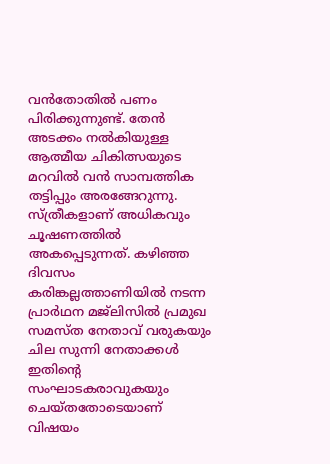വൻതോതിൽ പണം പിരിക്കുന്നുണ്ട്. തേൻ അടക്കം നൽകിയുള്ള ആത്മീയ ചികിത്സയുടെ മറവിൽ വൻ സാമ്പത്തിക തട്ടിപ്പും അരങ്ങേറുന്നു. സ്ത്രീകളാണ് അധികവും ചൂഷണത്തിൽ അകപ്പെടുന്നത്. കഴിഞ്ഞ ദിവസം കരിങ്കല്ലത്താണിയിൽ നടന്ന പ്രാർഥന മജ്ലിസിൽ പ്രമുഖ സമസ്ത നേതാവ് വരുകയും ചില സുന്നി നേതാക്കൾ ഇതിന്റെ സംഘാടകരാവുകയും ചെയ്തതോടെയാണ് വിഷയം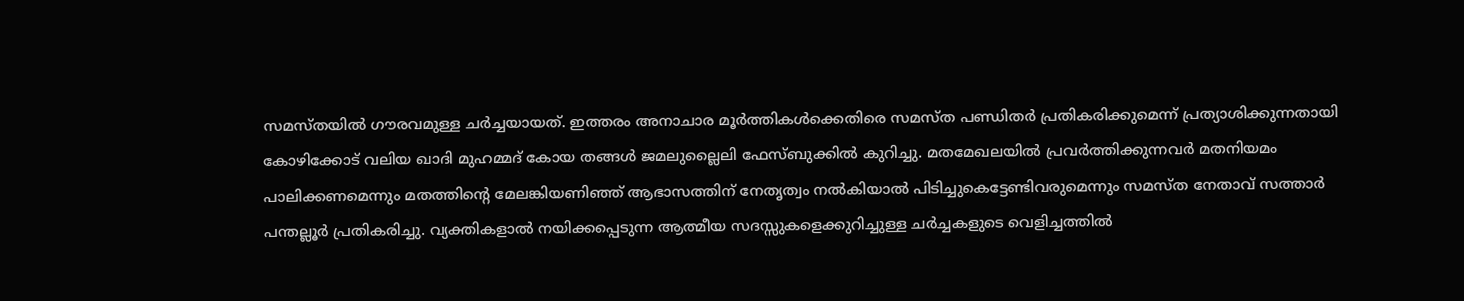സമസ്തയിൽ ഗൗരവമുള്ള ചർച്ചയായത്. ഇത്തരം അനാചാര മൂർത്തികൾക്കെതിരെ സമസ്ത പണ്ഡിതർ പ്രതികരിക്കുമെന്ന് പ്രത്യാശിക്കുന്നതായി കോഴിക്കോട് വലിയ ഖാദി മുഹമ്മദ് കോയ തങ്ങൾ ജമലുല്ലൈലി ഫേസ്ബുക്കിൽ കുറിച്ചു. മതമേഖലയിൽ പ്രവർത്തിക്കുന്നവർ മതനിയമം പാലിക്കണമെന്നും മതത്തിന്റെ മേലങ്കിയണിഞ്ഞ് ആഭാസത്തിന് നേതൃത്വം നൽകിയാൽ പിടിച്ചുകെട്ടേണ്ടിവരുമെന്നും സമസ്ത നേതാവ് സത്താർ പന്തല്ലൂർ പ്രതികരിച്ചു. വ്യക്തികളാൽ നയിക്കപ്പെടുന്ന ആത്മീയ സദസ്സുകളെക്കുറിച്ചുള്ള ചർച്ചകളുടെ വെളിച്ചത്തിൽ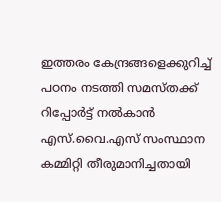ഇത്തരം കേന്ദ്രങ്ങളെക്കുറിച്ച് പഠനം നടത്തി സമസ്തക്ക് റിപ്പോർട്ട് നൽകാൻ എസ്.വൈ.എസ് സംസ്ഥാന കമ്മിറ്റി തീരുമാനിച്ചതായി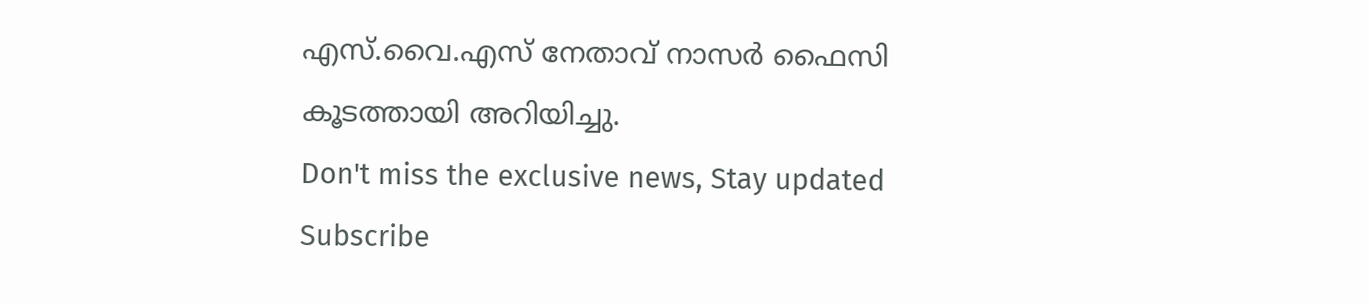എസ്.വൈ.എസ് നേതാവ് നാസർ ഫൈസി കൂടത്തായി അറിയിച്ചു.
Don't miss the exclusive news, Stay updated
Subscribe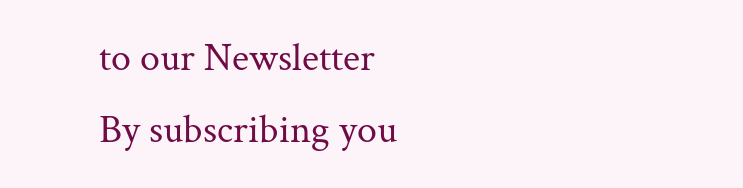to our Newsletter
By subscribing you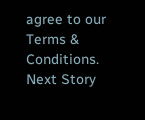agree to our Terms & Conditions.
Next Story